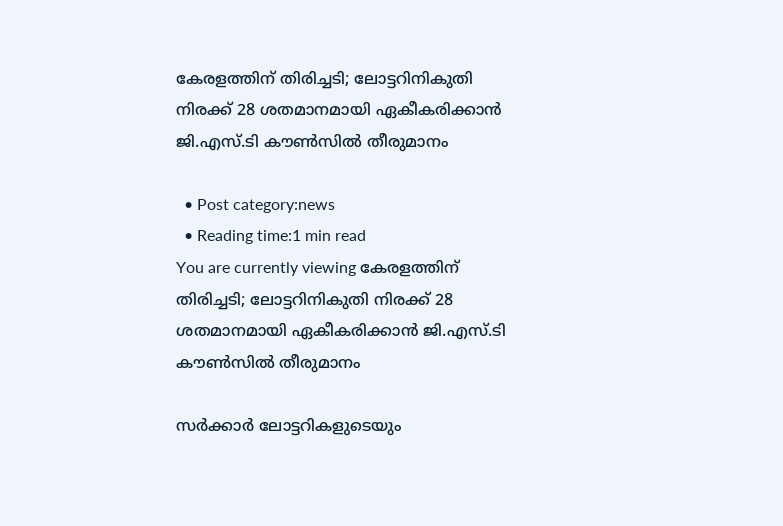കേരളത്തിന്‌ തിരിച്ചടി; ലോട്ടറിനികുതി നിരക്ക്‌ 28 ശതമാനമായി ഏകീകരിക്കാൻ ജി.എസ്.ടി കൗണ്‍സില്‍ തീരുമാനം

  • Post category:news
  • Reading time:1 min read
You are currently viewing കേരളത്തിന്‌ തിരിച്ചടി; ലോട്ടറിനികുതി നിരക്ക്‌ 28 ശതമാനമായി ഏകീകരിക്കാൻ ജി.എസ്.ടി കൗണ്‍സില്‍ തീരുമാനം

സർക്കാർ ലോട്ടറികളുടെയും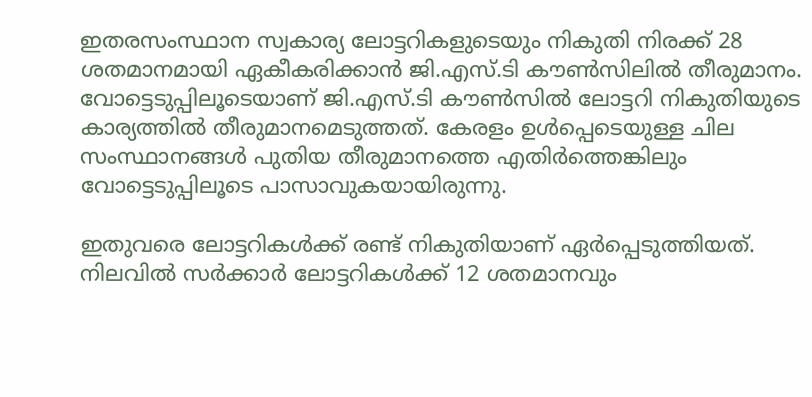ഇതരസംസ്ഥാന സ്വകാര്യ ലോട്ടറികളുടെയും നികുതി നിരക്ക്‌ 28 ശതമാനമായി ഏകീകരിക്കാൻ ജി.എസ്.ടി കൗണ്‍സിലില്‍ തീരുമാനം. വോട്ടെടുപ്പിലൂടെയാണ് ജി.എസ്.ടി കൗണ്‍സില്‍ ലോട്ടറി നികുതിയുടെ കാര്യത്തില്‍ തീരുമാനമെടുത്തത്. കേരളം ഉള്‍പ്പെടെയുള്ള ചില സംസ്ഥാനങ്ങള്‍ പുതിയ തീരുമാനത്തെ എതിര്‍ത്തെങ്കിലും വോട്ടെടുപ്പിലൂടെ പാസാവുകയായിരുന്നു.

ഇതുവരെ ലോട്ടറികള്‍ക്ക് രണ്ട് നികുതിയാണ് ഏര്‍പ്പെടുത്തിയത്. നിലവിൽ സർക്കാർ ലോട്ടറികൾക്ക്‌ 12 ശതമാനവും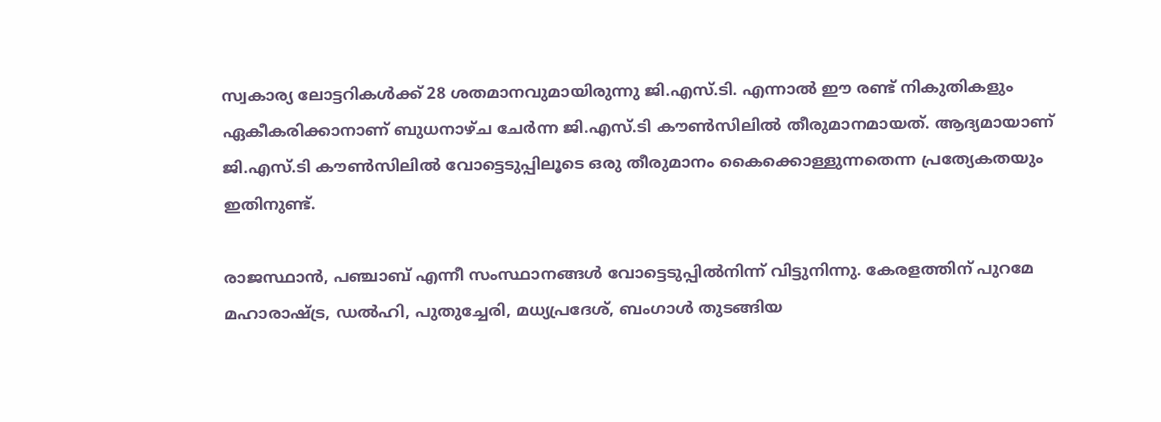സ്വകാര്യ ലോട്ടറികൾക്ക്‌ 28 ശതമാനവുമായിരുന്നു ജി.എസ്.ടി. എന്നാല്‍ ഈ രണ്ട് നികുതികളും ഏകീകരിക്കാനാണ് ബുധനാഴ്ച ചേര്‍ന്ന ജി.എസ്.ടി കൗണ്‍സിലില്‍ തീരുമാനമായത്. ആദ്യമായാണ് ജി.എസ്.ടി കൗണ്‍സിലില്‍ വോട്ടെടുപ്പിലൂടെ ഒരു തീരുമാനം കൈക്കൊള്ളുന്നതെന്ന പ്രത്യേകതയും ഇതിനുണ്ട്.

രാജസ്ഥാന്‍, പഞ്ചാബ് എന്നീ സംസ്ഥാനങ്ങള്‍ വോട്ടെടുപ്പില്‍നിന്ന് വിട്ടുനിന്നു. കേരളത്തിന് പുറമേ മഹാരാഷ്ട്ര, ഡല്‍ഹി, പുതുച്ചേരി, മധ്യപ്രദേശ്, ബംഗാള്‍ തുടങ്ങിയ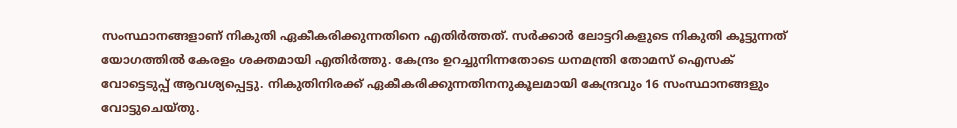സംസ്ഥാനങ്ങളാണ് നികുതി ഏകീകരിക്കുന്നതിനെ എതിര്‍ത്തത്. സർക്കാർ ലോട്ടറികളുടെ നികുതി കൂട്ടുന്നത്‌ യോഗത്തിൽ കേരളം ശക്തമായി എതിർത്തു. കേന്ദ്രം ഉറച്ചുനിന്നതോടെ ധനമന്ത്രി തോമസ്‌ ഐസക്‌ വോട്ടെടുപ്പ്‌ ആവശ്യപ്പെട്ടു. നികുതിനിരക്ക്‌ ഏകീകരിക്കുന്നതിനനുകൂലമായി കേന്ദ്രവും 16 സംസ്ഥാനങ്ങളും വോട്ടുചെയ്‌തു.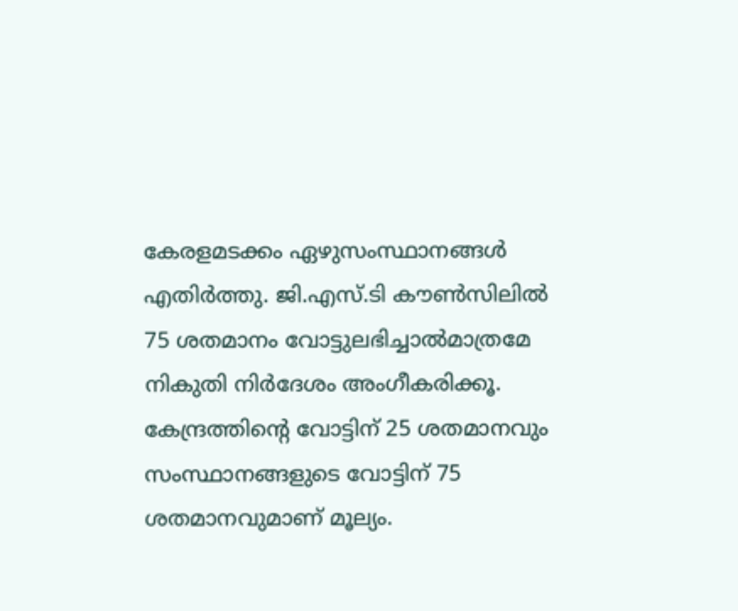കേരളമടക്കം ഏഴുസംസ്ഥാനങ്ങൾ എതിർത്തു. ജി.എസ്.ടി കൗൺസിലിൽ 75 ശതമാനം വോട്ടുലഭിച്ചാൽമാത്രമേ നികുതി നിർദേശം അംഗീകരിക്കൂ. കേന്ദ്രത്തിന്‍റെ വോട്ടിന്‌ 25 ശതമാനവും സംസ്ഥാനങ്ങളുടെ വോട്ടിന്‌ 75 ശതമാനവുമാണ്‌ മൂല്യം.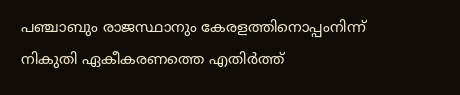പഞ്ചാബും രാജസ്ഥാനും കേരളത്തിനൊപ്പംനിന്ന്‌ നികുതി ഏകീകരണത്തെ എതിർത്ത്‌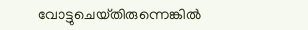വോട്ടുചെയ്‌തിരുന്നെങ്കിൽ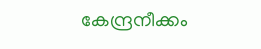കേന്ദ്രനീക്കം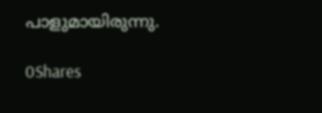പാളുമായിരുന്നു.

0Shares